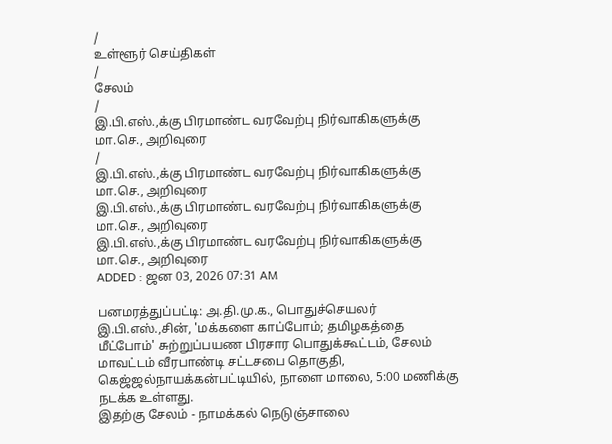/
உள்ளூர் செய்திகள்
/
சேலம்
/
இ.பி.எஸ்.,க்கு பிரமாண்ட வரவேற்பு நிர்வாகிகளுக்கு மா.செ., அறிவுரை
/
இ.பி.எஸ்.,க்கு பிரமாண்ட வரவேற்பு நிர்வாகிகளுக்கு மா.செ., அறிவுரை
இ.பி.எஸ்.,க்கு பிரமாண்ட வரவேற்பு நிர்வாகிகளுக்கு மா.செ., அறிவுரை
இ.பி.எஸ்.,க்கு பிரமாண்ட வரவேற்பு நிர்வாகிகளுக்கு மா.செ., அறிவுரை
ADDED : ஜன 03, 2026 07:31 AM

பனமரத்துப்பட்டி: அ.தி.மு.க., பொதுச்செயலர் இ.பி.எஸ்.,சின், 'மக்களை காப்போம்; தமிழகத்தை மீட்போம்' சுற்றுப்பயண பிரசார பொதுக்கூட்டம், சேலம் மாவட்டம் வீரபாண்டி சட்டசபை தொகுதி, கெஜ்ஜல்நாயக்கன்பட்டியில், நாளை மாலை, 5:00 மணிக்கு நடக்க உள்ளது.
இதற்கு சேலம் - நாமக்கல் நெடுஞ்சாலை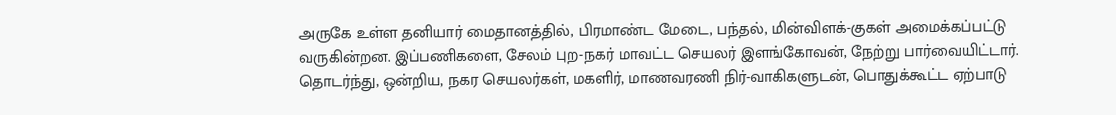அருகே உள்ள தனியார் மைதானத்தில், பிரமாண்ட மேடை, பந்தல், மின்விளக்-குகள் அமைக்கப்பட்டு வருகின்றன. இப்பணிகளை, சேலம் புற-நகர் மாவட்ட செயலர் இளங்கோவன், நேற்று பார்வையிட்டார். தொடர்ந்து, ஒன்றிய, நகர செயலர்கள், மகளிர், மாணவரணி நிர்-வாகிகளுடன், பொதுக்கூட்ட ஏற்பாடு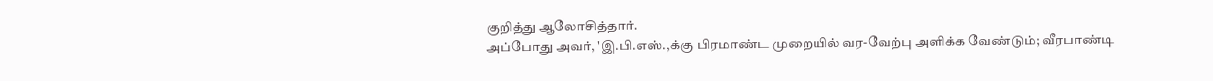குறித்து ஆலோசித்தார்.
அப்போது அவர், 'இ.பி.எஸ்.,க்கு பிரமாண்ட முறையில் வர-வேற்பு அளிக்க வேண்டும்; வீரபாண்டி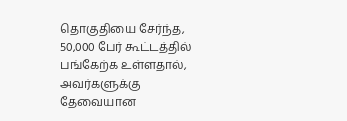தொகுதியை சேர்ந்த, 50,000 பேர் கூட்டத்தில் பங்கேற்க உள்ளதால், அவர்களுக்கு தேவையான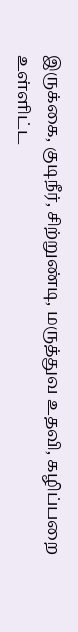இருக்கை, குடிநீர், சிற்றுண்டி, மருத்துவ உதவி, கழிப்பறை உள்ளிட்ட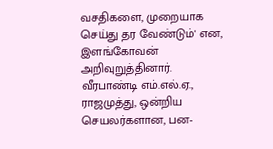வசதிகளை, முறையாக செய்து தர வேண்டும்' என, இளங்கோவன் அறிவுறுத்தினார்.
வீரபாண்டி எம்.எல்.ஏ., ராஜமுத்து, ஒன்றிய செயலர்களான, பன-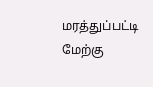மரத்துப்பட்டி மேற்கு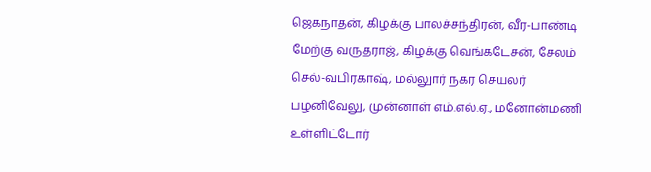ஜெகநாதன், கிழக்கு பாலச்சந்திரன், வீர-பாண்டி மேற்கு வருதராஜ், கிழக்கு வெங்கடேசன், சேலம் செல்-வபிரகாஷ், மல்லுார் நகர செயலர் பழனிவேலு, முன்னாள் எம்.எல்.ஏ., மனோன்மணி உள்ளிட்டோர்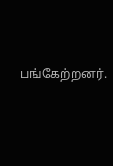பங்கேற்றனர்.